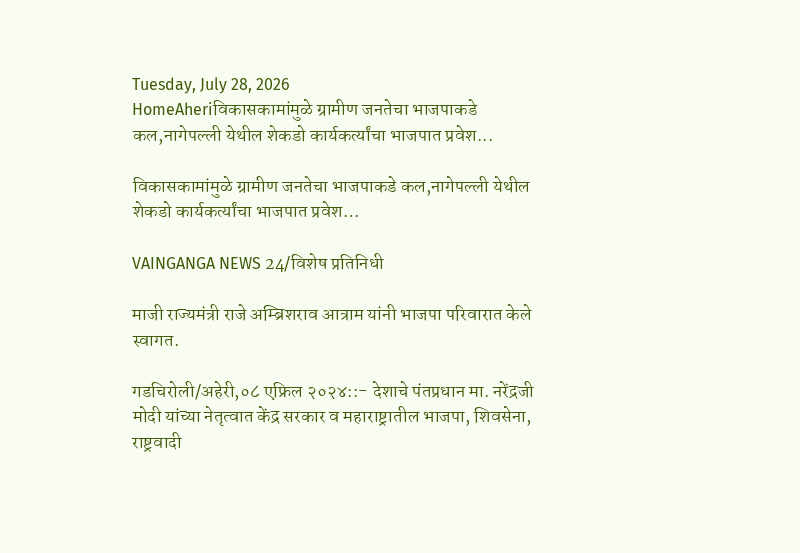Tuesday, July 28, 2026
HomeAheriविकासकामांमुळे ग्रामीण जनतेचा भाजपाकडे कल,नागेपल्ली येथील शेकडो कार्यकर्त्यांचा भाजपात प्रवेश...

विकासकामांमुळे ग्रामीण जनतेचा भाजपाकडे कल,नागेपल्ली येथील शेकडो कार्यकर्त्यांचा भाजपात प्रवेश…

VAINGANGA NEWS 24/विशेष प्रतिनिधी

माजी राज्यमंत्री राजे अम्ब्रिशराव आत्राम यांनी भाजपा परिवारात केले स्वागत.

गडचिरोली/अहेरी,०८ एफ्रिल २०२४::- देशाचे पंतप्रधान मा. नरेंद्रजी मोदी यांच्या नेतृत्वात केंद्र सरकार व महाराष्ट्रातील भाजपा, शिवसेना, राष्ट्रवादी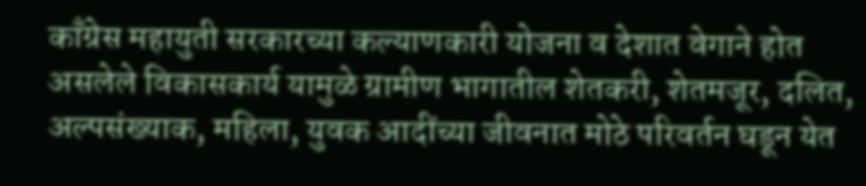काँग्रेस महायुती सरकारच्या कल्याणकारी योजना व देशात वेगाने होत असलेले विकासकार्य यामुळे ग्रामीण भागातील शेतकरी, शेतमजूर, दलित, अल्पसंख्याक, महिला, युवक आदींच्या जीवनात मोठे परिवर्तन घडून येत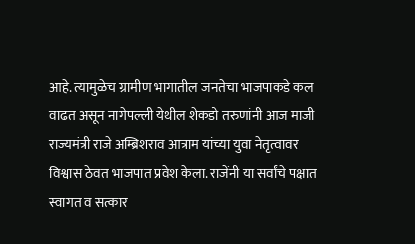आहे. त्यामुळेच ग्रामीण भागातील जनतेचा भाजपाकडे कल वाढत असून नागेपल्ली येथील शेकडो तरुणांनी आज माजी राज्यमंत्री राजे अम्ब्रिशराव आत्राम यांच्या युवा नेतृत्वावर विश्वास ठेवत भाजपात प्रवेश केला. राजेंनी या सर्वांचे पक्षात स्वागत व सत्कार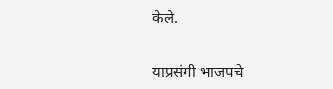केले.

याप्रसंगी भाजपचे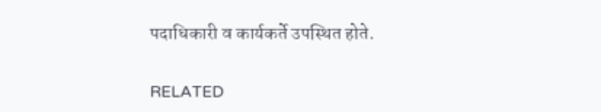पदाधिकारी व कार्यकर्ते उपस्थित होते.

RELATED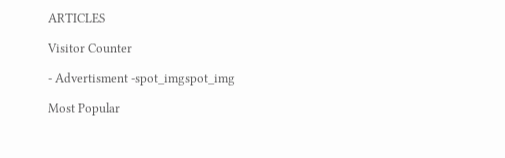ARTICLES

Visitor Counter

- Advertisment -spot_imgspot_img

Most Popular